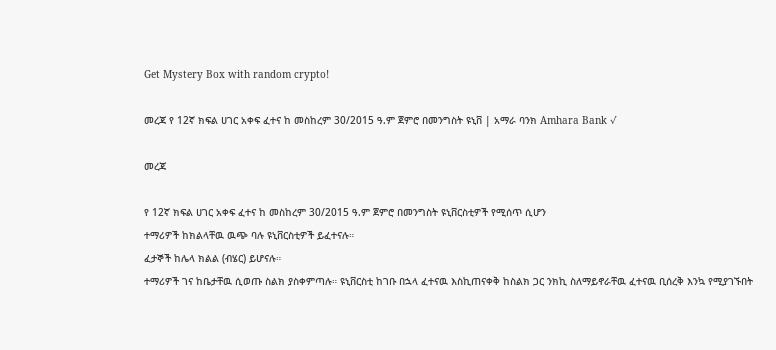Get Mystery Box with random crypto!

መረጃ የ 12ኛ ክፍል ሀገር አቀፍ ፈተና ከ መስከረም 30/2015 ዓ.ም ጀምሮ በመንግስት ዩኒቨ | አማራ ባንክ Amhara Bank √

መረጃ

የ 12ኛ ክፍል ሀገር አቀፍ ፈተና ከ መስከረም 30/2015 ዓ.ም ጀምሮ በመንግስት ዩኒቨርስቲዎች የሚሰጥ ሲሆን
ተማሪዎች ከክልላቸዉ ዉጭ ባሉ ዩኒቨርስቲዎች ይፈተናሉ።
ፈታኞች ከሌላ ክልል (ብሄር) ይሆናሉ።
ተማሪዎች ገና ከቤታቸዉ ሲወጡ ስልክ ያስቀምጣሉ። ዩኒቨርስቲ ከገቡ በኋላ ፈተናዉ እስኪጠናቀቅ ከስልክ ጋር ንክኪ ስለማይኖራቸዉ ፈተናዉ ቢሰረቅ እንኳ የሚያገኙበት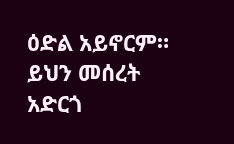ዕድል አይኖርም።
ይህን መሰረት አድርጎ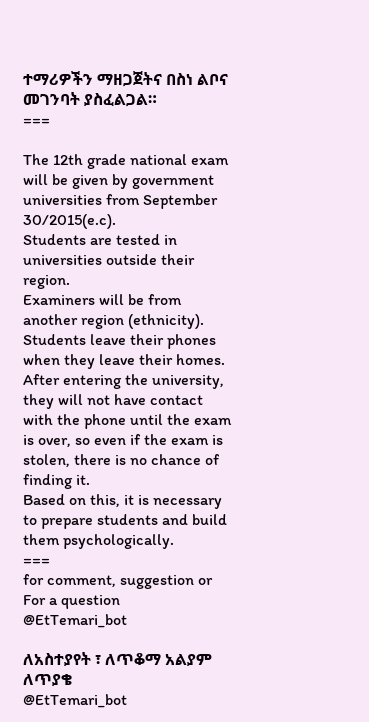ተማሪዎችን ማዘጋጀትና በስነ ልቦና መገንባት ያስፈልጋል።
===

The 12th grade national exam will be given by government universities from September 30/2015(e.c).
Students are tested in universities outside their region.
Examiners will be from another region (ethnicity).
Students leave their phones when they leave their homes. After entering the university, they will not have contact with the phone until the exam is over, so even if the exam is stolen, there is no chance of finding it.
Based on this, it is necessary to prepare students and build them psychologically.
===
for comment, suggestion or
For a question
@EtTemari_bot

ለአስተያየት ፣ ለጥቆማ አልያም
ለጥያቄ
@EtTemari_bot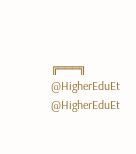╔═══╗
@HigherEduEt
@HigherEduEt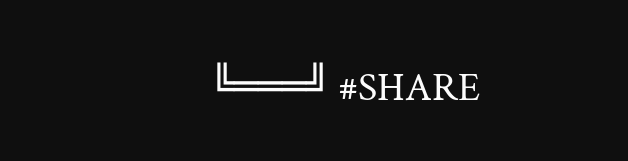╚═══╝ #SHARE